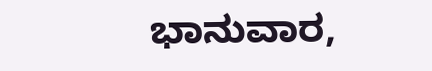ಭಾನುವಾರ,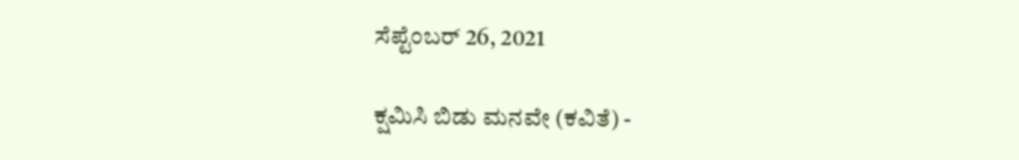ಸೆಪ್ಟೆಂಬರ್ 26, 2021

ಕ್ಷಮಿಸಿ ಬಿಡು ಮನವೇ (ಕವಿತೆ) -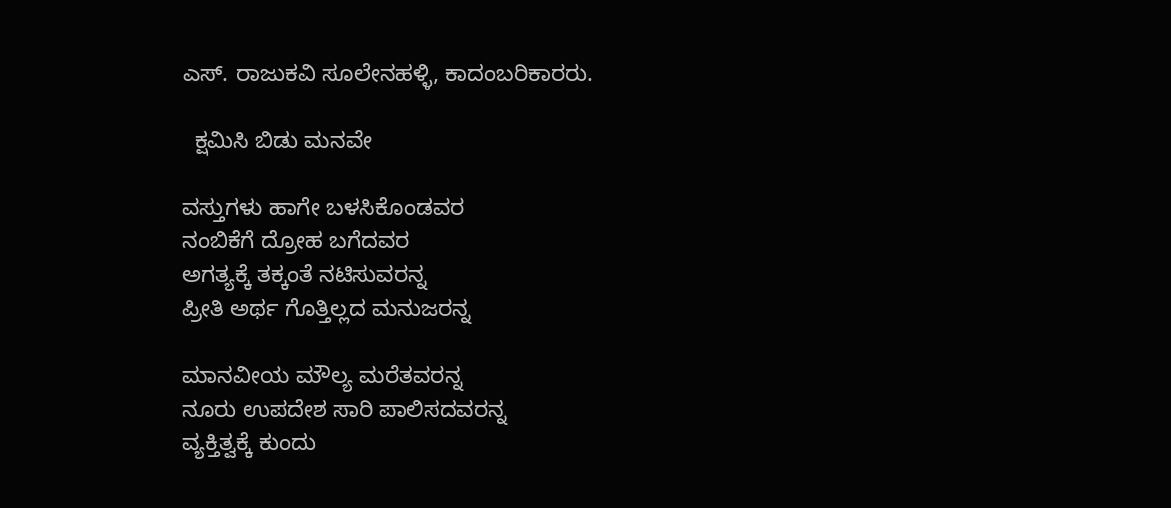ಎಸ್. ರಾಜುಕವಿ ಸೂಲೇನಹಳ್ಳಿ, ಕಾದಂಬರಿಕಾರರು.

  ಕ್ಷಮಿಸಿ ಬಿಡು ಮನವೇ

ವಸ್ತುಗಳು ಹಾಗೇ ಬಳಸಿಕೊಂಡವರ
ನಂಬಿಕೆಗೆ ದ್ರೋಹ ಬಗೆದವರ
ಅಗತ್ಯಕ್ಕೆ ತಕ್ಕಂತೆ ನಟಿಸುವರನ್ನ
ಪ್ರೀತಿ ಅರ್ಥ ಗೊತ್ತಿಲ್ಲದ ಮನುಜರನ್ನ

ಮಾನವೀಯ ಮೌಲ್ಯ ಮರೆತವರನ್ನ
ನೂರು ಉಪದೇಶ ಸಾರಿ ಪಾಲಿಸದವರನ್ನ
ವ್ಯಕ್ತಿತ್ವಕ್ಕೆ ಕುಂದು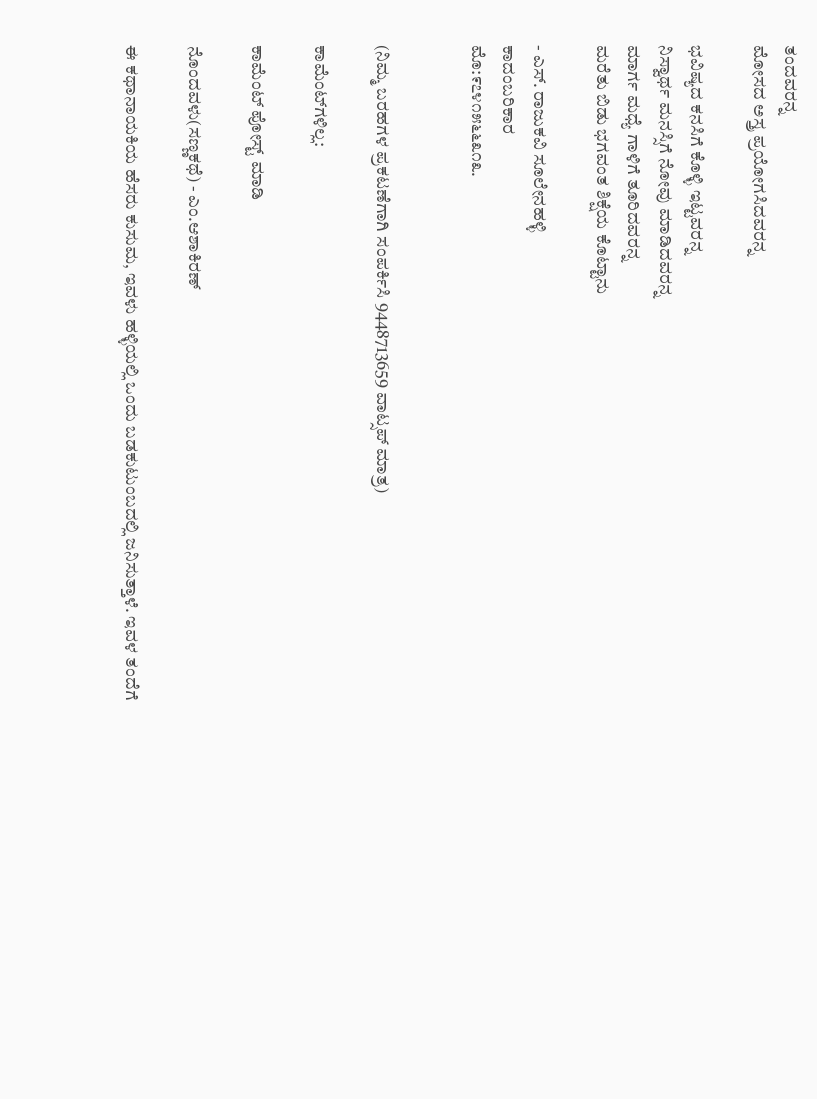ತಂದವರನ್ನ
ಮೋಸದ ಅಸ್ತ್ರ ಪ್ರಯೋಗಸಿದವರನ್ನ

ಭವಿಷ್ಯದ ಕನಸಿಗೆ ಕೊಳ್ಳಿ ಇಟ್ಟವರನ್ನ
ನಿಸ್ವಾರ್ಥ ಮನಸ್ಸಿಗೆ ನೋವು ಮಾಡಿದವರನ್ನ
ಮಾರ್ಗ ಮಧ್ಯೆ ಗಾಳಿಗೆ ತೂರಿದವರನ್ನ
ಮರೆತು ಬಿಡು ಭಗವಂತ ಶಿಕ್ಷೆಯ ಕೊಟ್ಟಾನು

- ಎಸ್. ರಾಜುಕವಿ ಸೂಲೇನಹಳ್ಳಿ
ಕಾದಂಬರಿಕಾರ
ಮೊ:೯೭೪೧೫೬೬೩೧೩.


(ನಿಮ್ಮ ಬರಹಗಳ ಪ್ರಕಟಣೆಗಾಗಿ ಸಂಪರ್ಕಿಸಿ 9448713659 ವಾಟ್ಸಪ್ ಮಾತ್ರ)

ಕಾಮೆಂಟ್‌ಗಳಿಲ್ಲ:

ಕಾಮೆಂಟ್‌‌ ಪೋಸ್ಟ್‌ ಮಾಡಿ

ನೊಂದವಳು(ಸಣ್ಣಕಥೆ) - ಎಂ.ಆಶಾಕಿರಣ್

ಈ ಕಥಾನಾಯಕಿಯ ಹೆಸರು ಕುಸುಮ, ಇವಳು ಹಳ್ಳಿಯಲ್ಲಿ ಒಂದು ಬಡಕುಟುಂಬದಲ್ಲಿ ಜನಿಸುತ್ತಾಳೆ. ಇವಳ ತಂದೆಗೆ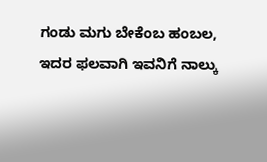ಗಂಡು ಮಗು ಬೇಕೆಂಬ ಹಂಬಲ, ಇದರ ಫಲವಾಗಿ ಇವನಿಗೆ ನಾಲ್ಕು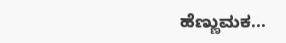ಹೆಣ್ಣುಮಕ...